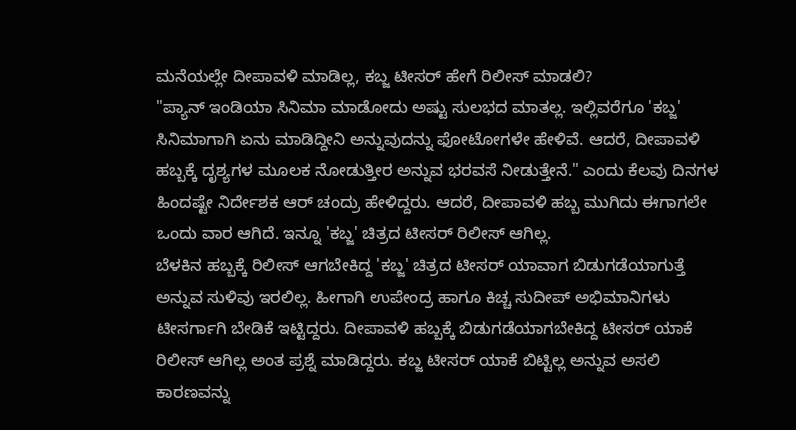ಮನೆಯಲ್ಲೇ ದೀಪಾವಳಿ ಮಾಡಿಲ್ಲ, ಕಬ್ಜ ಟೀಸರ್ ಹೇಗೆ ರಿಲೀಸ್ ಮಾಡಲಿ?
"ಪ್ಯಾನ್ ಇಂಡಿಯಾ ಸಿನಿಮಾ ಮಾಡೋದು ಅಷ್ಟು ಸುಲಭದ ಮಾತಲ್ಲ. ಇಲ್ಲಿವರೆಗೂ 'ಕಬ್ಜ' ಸಿನಿಮಾಗಾಗಿ ಏನು ಮಾಡಿದ್ದೀನಿ ಅನ್ನುವುದನ್ನು ಫೋಟೋಗಳೇ ಹೇಳಿವೆ. ಆದರೆ, ದೀಪಾವಳಿ ಹಬ್ಬಕ್ಕೆ ದೃಶ್ಯಗಳ ಮೂಲಕ ನೋಡುತ್ತೀರ ಅನ್ನುವ ಭರವಸೆ ನೀಡುತ್ತೇನೆ." ಎಂದು ಕೆಲವು ದಿನಗಳ ಹಿಂದಷ್ಟೇ ನಿರ್ದೇಶಕ ಆರ್ ಚಂದ್ರು ಹೇಳಿದ್ದರು. ಆದರೆ, ದೀಪಾವಳಿ ಹಬ್ಬ ಮುಗಿದು ಈಗಾಗಲೇ ಒಂದು ವಾರ ಆಗಿದೆ. ಇನ್ನೂ 'ಕಬ್ಜ' ಚಿತ್ರದ ಟೀಸರ್ ರಿಲೀಸ್ ಆಗಿಲ್ಲ.
ಬೆಳಕಿನ ಹಬ್ಬಕ್ಕೆ ರಿಲೀಸ್ ಆಗಬೇಕಿದ್ದ 'ಕಬ್ಜ' ಚಿತ್ರದ ಟೀಸರ್ ಯಾವಾಗ ಬಿಡುಗಡೆಯಾಗುತ್ತೆ ಅನ್ನುವ ಸುಳಿವು ಇರಲಿಲ್ಲ. ಹೀಗಾಗಿ ಉಪೇಂದ್ರ ಹಾಗೂ ಕಿಚ್ಚ ಸುದೀಪ್ ಅಭಿಮಾನಿಗಳು ಟೀಸರ್ಗಾಗಿ ಬೇಡಿಕೆ ಇಟ್ಟಿದ್ದರು. ದೀಪಾವಳಿ ಹಬ್ಬಕ್ಕೆ ಬಿಡುಗಡೆಯಾಗಬೇಕಿದ್ದ ಟೀಸರ್ ಯಾಕೆ ರಿಲೀಸ್ ಆಗಿಲ್ಲ ಅಂತ ಪ್ರಶ್ನೆ ಮಾಡಿದ್ದರು. ಕಬ್ಜ ಟೀಸರ್ ಯಾಕೆ ಬಿಟ್ಟಿಲ್ಲ ಅನ್ನುವ ಅಸಲಿ ಕಾರಣವನ್ನು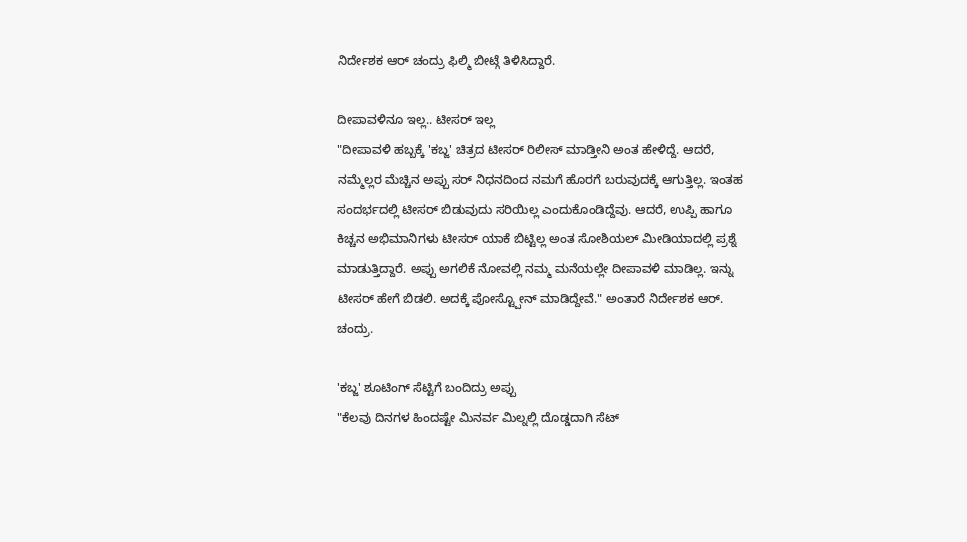ನಿರ್ದೇಶಕ ಆರ್ ಚಂದ್ರು ಫಿಲ್ಮಿ ಬೀಟ್ಗೆ ತಿಳಿಸಿದ್ದಾರೆ.

ದೀಪಾವಳಿನೂ ಇಲ್ಲ.. ಟೀಸರ್ ಇಲ್ಲ
"ದೀಪಾವಳಿ ಹಬ್ಬಕ್ಕೆ 'ಕಬ್ಜ' ಚಿತ್ರದ ಟೀಸರ್ ರಿಲೀಸ್ ಮಾಡ್ತೀನಿ ಅಂತ ಹೇಳಿದ್ದೆ. ಆದರೆ, ನಮ್ಮೆಲ್ಲರ ಮೆಚ್ಚಿನ ಅಪ್ಪು ಸರ್ ನಿಧನದಿಂದ ನಮಗೆ ಹೊರಗೆ ಬರುವುದಕ್ಕೆ ಆಗುತ್ತಿಲ್ಲ. ಇಂತಹ ಸಂದರ್ಭದಲ್ಲಿ ಟೀಸರ್ ಬಿಡುವುದು ಸರಿಯಿಲ್ಲ ಎಂದುಕೊಂಡಿದ್ದೆವು. ಆದರೆ, ಉಪ್ಪಿ ಹಾಗೂ ಕಿಚ್ಚನ ಅಭಿಮಾನಿಗಳು ಟೀಸರ್ ಯಾಕೆ ಬಿಟ್ಟಿಲ್ಲ ಅಂತ ಸೋಶಿಯಲ್ ಮೀಡಿಯಾದಲ್ಲಿ ಪ್ರಶ್ನೆ ಮಾಡುತ್ತಿದ್ದಾರೆ. ಅಪ್ಪು ಅಗಲಿಕೆ ನೋವಲ್ಲಿ ನಮ್ಮ ಮನೆಯಲ್ಲೇ ದೀಪಾವಳಿ ಮಾಡಿಲ್ಲ. ಇನ್ನು ಟೀಸರ್ ಹೇಗೆ ಬಿಡಲಿ. ಅದಕ್ಕೆ ಪೋಸ್ಟ್ಪೋನ್ ಮಾಡಿದ್ದೇವೆ." ಅಂತಾರೆ ನಿರ್ದೇಶಕ ಆರ್. ಚಂದ್ರು.

'ಕಬ್ಜ' ಶೂಟಿಂಗ್ ಸೆಟ್ಟಿಗೆ ಬಂದಿದ್ರು ಅಪ್ಪು
"ಕೆಲವು ದಿನಗಳ ಹಿಂದಷ್ಟೇ ಮಿನರ್ವ ಮಿಲ್ನಲ್ಲಿ ದೊಡ್ಡದಾಗಿ ಸೆಟ್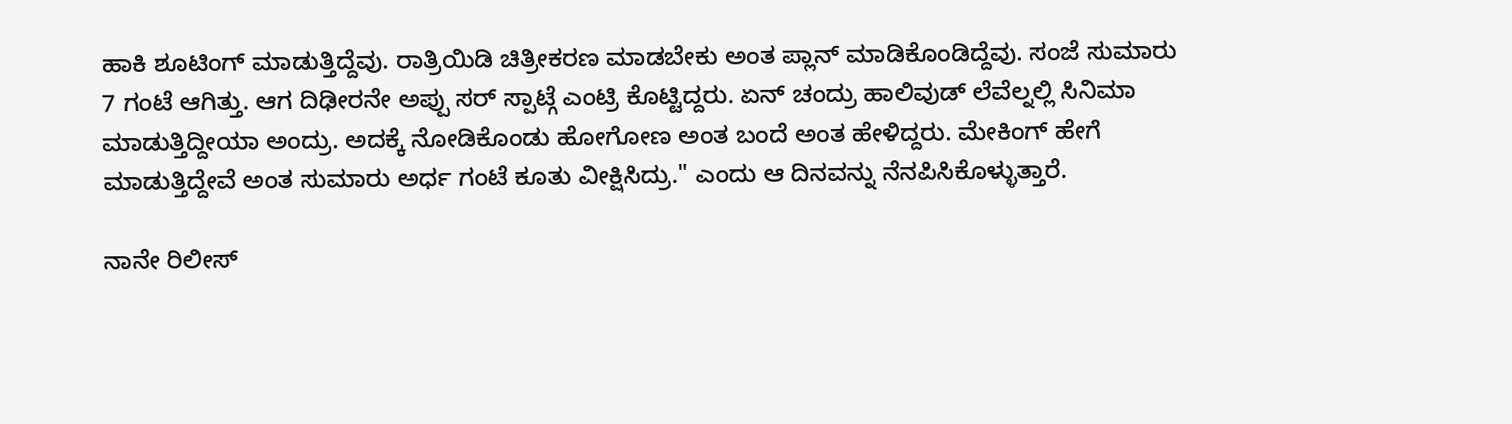ಹಾಕಿ ಶೂಟಿಂಗ್ ಮಾಡುತ್ತಿದ್ದೆವು. ರಾತ್ರಿಯಿಡಿ ಚಿತ್ರೀಕರಣ ಮಾಡಬೇಕು ಅಂತ ಪ್ಲಾನ್ ಮಾಡಿಕೊಂಡಿದ್ದೆವು. ಸಂಜೆ ಸುಮಾರು 7 ಗಂಟೆ ಆಗಿತ್ತು. ಆಗ ದಿಢೀರನೇ ಅಪ್ಪು ಸರ್ ಸ್ಪಾಟ್ಗೆ ಎಂಟ್ರಿ ಕೊಟ್ಟಿದ್ದರು. ಏನ್ ಚಂದ್ರು ಹಾಲಿವುಡ್ ಲೆವೆಲ್ನಲ್ಲಿ ಸಿನಿಮಾ ಮಾಡುತ್ತಿದ್ದೀಯಾ ಅಂದ್ರು. ಅದಕ್ಕೆ ನೋಡಿಕೊಂಡು ಹೋಗೋಣ ಅಂತ ಬಂದೆ ಅಂತ ಹೇಳಿದ್ದರು. ಮೇಕಿಂಗ್ ಹೇಗೆ ಮಾಡುತ್ತಿದ್ದೇವೆ ಅಂತ ಸುಮಾರು ಅರ್ಧ ಗಂಟೆ ಕೂತು ವೀಕ್ಷಿಸಿದ್ರು." ಎಂದು ಆ ದಿನವನ್ನು ನೆನಪಿಸಿಕೊಳ್ಳುತ್ತಾರೆ.

ನಾನೇ ರಿಲೀಸ್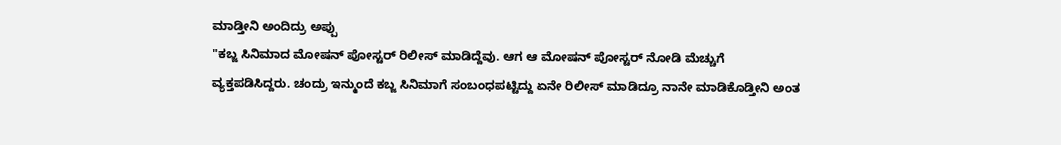ಮಾಡ್ತೀನಿ ಅಂದಿದ್ರು ಅಪ್ಪು
"ಕಬ್ಜ ಸಿನಿಮಾದ ಮೋಷನ್ ಪೋಸ್ಟರ್ ರಿಲೀಸ್ ಮಾಡಿದ್ದೆವು. ಆಗ ಆ ಮೋಷನ್ ಪೋಸ್ಟರ್ ನೋಡಿ ಮೆಚ್ಚುಗೆ ವ್ಯಕ್ತಪಡಿಸಿದ್ದರು. ಚಂದ್ರು ಇನ್ಮುಂದೆ ಕಬ್ಜ ಸಿನಿಮಾಗೆ ಸಂಬಂಧಪಟ್ಟಿದ್ದು ಏನೇ ರಿಲೀಸ್ ಮಾಡಿದ್ರೂ ನಾನೇ ಮಾಡಿಕೊಡ್ತೀನಿ ಅಂತ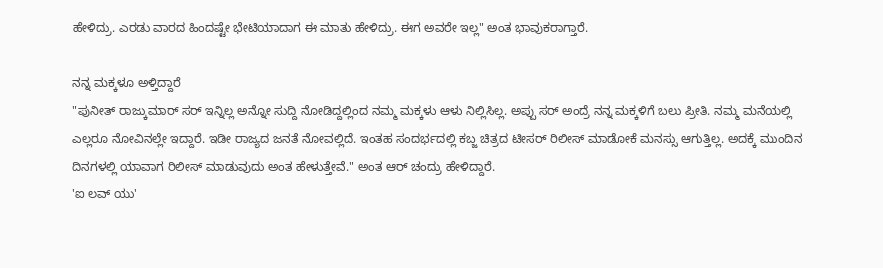ಹೇಳಿದ್ರು. ಎರಡು ವಾರದ ಹಿಂದಷ್ಟೇ ಭೇಟಿಯಾದಾಗ ಈ ಮಾತು ಹೇಳಿದ್ರು. ಈಗ ಅವರೇ ಇಲ್ಲ" ಅಂತ ಭಾವುಕರಾಗ್ತಾರೆ.

ನನ್ನ ಮಕ್ಕಳೂ ಅಳ್ತಿದ್ದಾರೆ
"ಪುನೀತ್ ರಾಜ್ಕುಮಾರ್ ಸರ್ ಇನ್ನಿಲ್ಲ ಅನ್ನೋ ಸುದ್ದಿ ನೋಡಿದ್ದಲ್ಲಿಂದ ನಮ್ಮ ಮಕ್ಕಳು ಆಳು ನಿಲ್ಲಿಸಿಲ್ಲ. ಅಪ್ಪು ಸರ್ ಅಂದ್ರೆ ನನ್ನ ಮಕ್ಕಳಿಗೆ ಬಲು ಪ್ರೀತಿ. ನಮ್ಮ ಮನೆಯಲ್ಲಿ ಎಲ್ಲರೂ ನೋವಿನಲ್ಲೇ ಇದ್ದಾರೆ. ಇಡೀ ರಾಜ್ಯದ ಜನತೆ ನೋವಲ್ಲಿದೆ. ಇಂತಹ ಸಂದರ್ಭದಲ್ಲಿ ಕಬ್ಜ ಚಿತ್ರದ ಟೀಸರ್ ರಿಲೀಸ್ ಮಾಡೋಕೆ ಮನಸ್ಸು ಆಗುತ್ತಿಲ್ಲ. ಅದಕ್ಕೆ ಮುಂದಿನ ದಿನಗಳಲ್ಲಿ ಯಾವಾಗ ರಿಲೀಸ್ ಮಾಡುವುದು ಅಂತ ಹೇಳುತ್ತೇವೆ." ಅಂತ ಆರ್ ಚಂದ್ರು ಹೇಳಿದ್ದಾರೆ.
'ಐ ಲವ್ ಯು'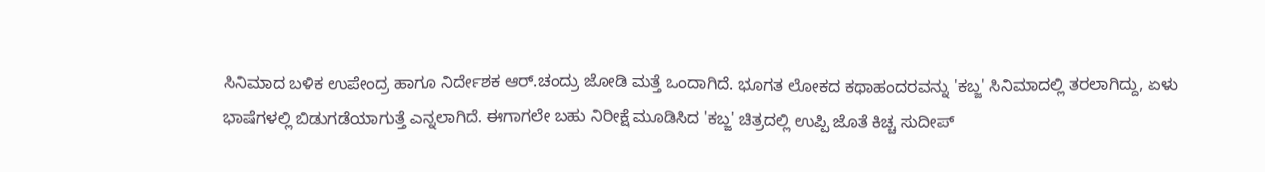ಸಿನಿಮಾದ ಬಳಿಕ ಉಪೇಂದ್ರ ಹಾಗೂ ನಿರ್ದೇಶಕ ಆರ್.ಚಂದ್ರು ಜೋಡಿ ಮತ್ತೆ ಒಂದಾಗಿದೆ. ಭೂಗತ ಲೋಕದ ಕಥಾಹಂದರವನ್ನು 'ಕಬ್ಜ' ಸಿನಿಮಾದಲ್ಲಿ ತರಲಾಗಿದ್ದು, ಏಳು ಭಾಷೆಗಳಲ್ಲಿ ಬಿಡುಗಡೆಯಾಗುತ್ತೆ ಎನ್ನಲಾಗಿದೆ. ಈಗಾಗಲೇ ಬಹು ನಿರೀಕ್ಷೆ ಮೂಡಿಸಿದ 'ಕಬ್ಜ' ಚಿತ್ರದಲ್ಲಿ ಉಪ್ಪಿ ಜೊತೆ ಕಿಚ್ಚ ಸುದೀಪ್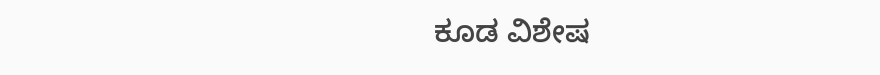ಕೂಡ ವಿಶೇಷ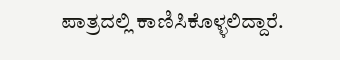ಪಾತ್ರದಲ್ಲಿ ಕಾಣಿಸಿಕೊಳ್ಳಲಿದ್ದಾರೆ.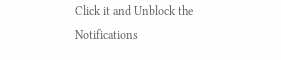Click it and Unblock the Notifications